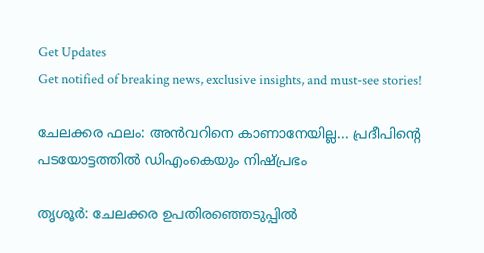Get Updates
Get notified of breaking news, exclusive insights, and must-see stories!

ചേലക്കര ഫലം: അന്‍വറിനെ കാണാനേയില്ല... പ്രദീപിന്റെ പടയോട്ടത്തില്‍ ഡിഎംകെയും നിഷ്പ്രഭം

തൃശൂര്‍: ചേലക്കര ഉപതിരഞ്ഞെടുപ്പില്‍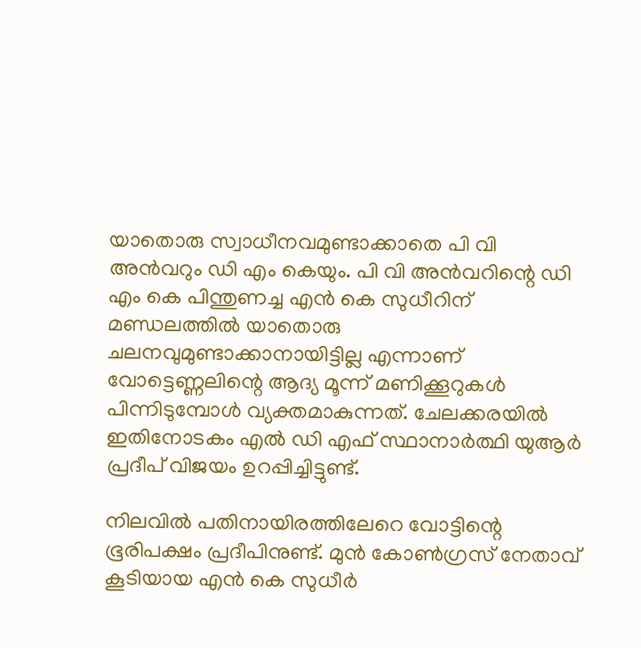യാതൊരു സ്വാധീനവമുണ്ടാക്കാതെ പി വി അന്‍വറും ഡി എം കെയും. പി വി അന്‍വറിന്റെ ഡി എം കെ പിന്തുണച്ച എന്‍ കെ സുധീറിന് മണ്ഡലത്തില്‍ യാതൊരു ചലനവുമുണ്ടാക്കാനായിട്ടില്ല എന്നാണ് വോട്ടെണ്ണലിന്റെ ആദ്യ മൂന്ന് മണിക്കൂറുകള്‍ പിന്നിടുമ്പോള്‍ വ്യക്തമാകുന്നത്. ചേലക്കരയില്‍ ഇതിനോടകം എല്‍ ഡി എഫ് സ്ഥാനാര്‍ത്ഥി യുആര്‍ പ്രദീപ് വിജയം ഉറപ്പിച്ചിട്ടുണ്ട്.

നിലവില്‍ പതിനായിരത്തിലേറെ വോട്ടിന്റെ ഭൂരിപക്ഷം പ്രദീപിനുണ്ട്. മുന്‍ കോണ്‍ഗ്രസ് നേതാവ് കൂടിയായ എന്‍ കെ സുധീര്‍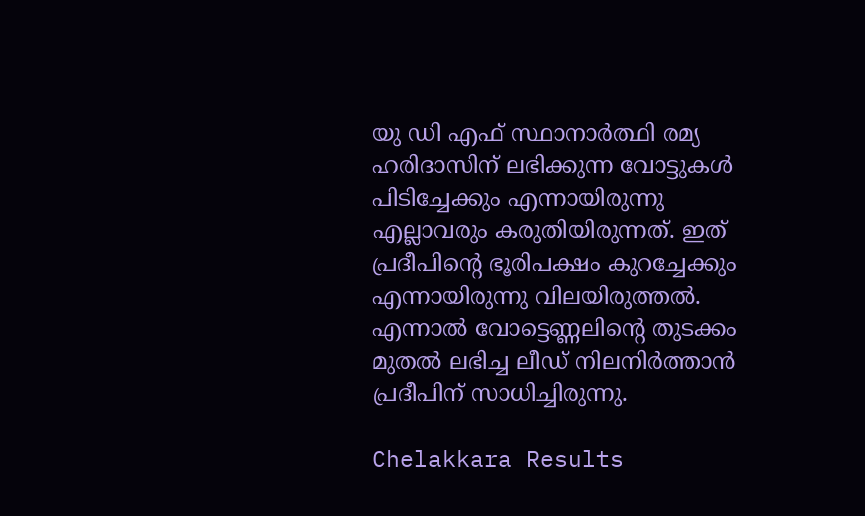യു ഡി എഫ് സ്ഥാനാര്‍ത്ഥി രമ്യ ഹരിദാസിന് ലഭിക്കുന്ന വോട്ടുകള്‍ പിടിച്ചേക്കും എന്നായിരുന്നു എല്ലാവരും കരുതിയിരുന്നത്. ഇത് പ്രദീപിന്റെ ഭൂരിപക്ഷം കുറച്ചേക്കും എന്നായിരുന്നു വിലയിരുത്തല്‍. എന്നാല്‍ വോട്ടെണ്ണലിന്റെ തുടക്കം മുതല്‍ ലഭിച്ച ലീഡ് നിലനിര്‍ത്താന്‍ പ്രദീപിന് സാധിച്ചിരുന്നു.

Chelakkara Results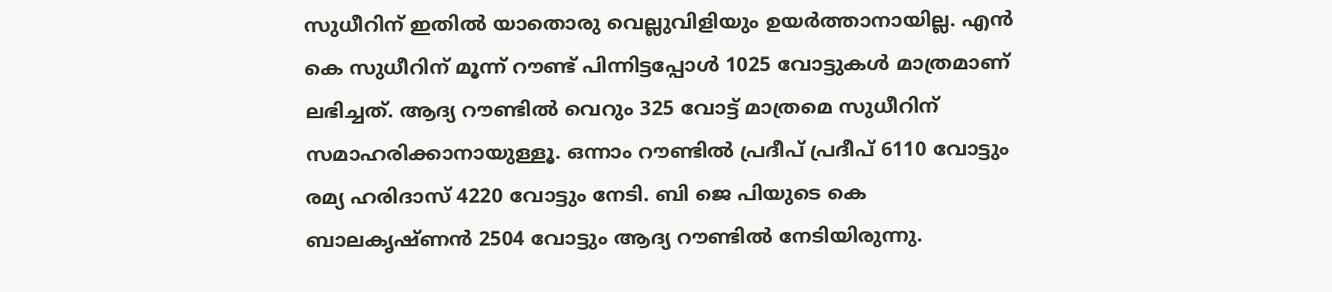സുധീറിന് ഇതില്‍ യാതൊരു വെല്ലുവിളിയും ഉയര്‍ത്താനായില്ല. എന്‍ കെ സുധീറിന് മൂന്ന് റൗണ്ട് പിന്നിട്ടപ്പോള്‍ 1025 വോട്ടുകള്‍ മാത്രമാണ് ലഭിച്ചത്. ആദ്യ റൗണ്ടില്‍ വെറും 325 വോട്ട് മാത്രമെ സുധീറിന് സമാഹരിക്കാനായുള്ളൂ. ഒന്നാം റൗണ്ടില്‍ പ്രദീപ് പ്രദീപ് 6110 വോട്ടും രമ്യ ഹരിദാസ് 4220 വോട്ടും നേടി. ബി ജെ പിയുടെ കെ ബാലകൃഷ്ണന്‍ 2504 വോട്ടും ആദ്യ റൗണ്ടില്‍ നേടിയിരുന്നു.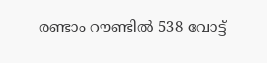രണ്ടാം റൗണ്ടില്‍ 538 വോട്ട്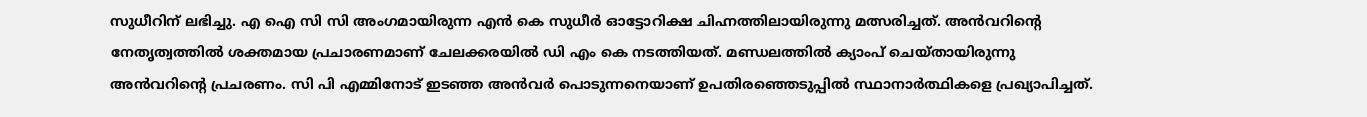സുധീറിന് ലഭിച്ചു. എ ഐ സി സി അംഗമായിരുന്ന എന്‍ കെ സുധീര്‍ ഓട്ടോറിക്ഷ ചിഹ്നത്തിലായിരുന്നു മത്സരിച്ചത്. അന്‍വറിന്റെ നേതൃത്വത്തില്‍ ശക്തമായ പ്രചാരണമാണ് ചേലക്കരയില്‍ ഡി എം കെ നടത്തിയത്. മണ്ഡലത്തില്‍ ക്യാംപ് ചെയ്തായിരുന്നു അന്‍വറിന്റെ പ്രചരണം. സി പി എമ്മിനോട് ഇടഞ്ഞ അന്‍വര്‍ പൊടുന്നനെയാണ് ഉപതിരഞ്ഞെടുപ്പില്‍ സ്ഥാനാര്‍ത്ഥികളെ പ്രഖ്യാപിച്ചത്.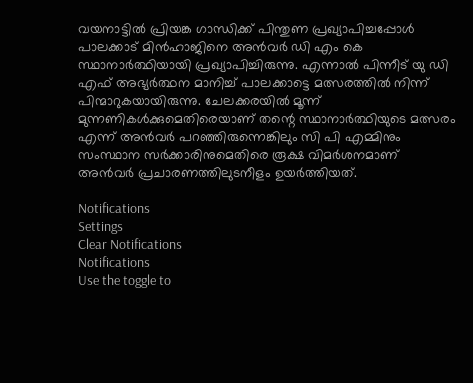വയനാട്ടില്‍ പ്രിയങ്ക ഗാന്ധിക്ക് പിന്തുണ പ്രഖ്യാപിച്ചപ്പോള്‍ പാലക്കാട് മിന്‍ഹാജിനെ അന്‍വര്‍ ഡി എം കെ സ്ഥാനാര്‍ത്ഥിയായി പ്രഖ്യാപിച്ചിരുന്നു. എന്നാല്‍ പിന്നീട് യു ഡി എഫ് അഭ്യര്‍ത്ഥന മാനിച്ച് പാലക്കാട്ടെ മത്സരത്തില്‍ നിന്ന് പിന്മാറുകയായിരുന്നു. ചേലക്കരയില്‍ മൂന്ന് മുന്നണികള്‍ക്കുമെതിരെയാണ് തന്റെ സ്ഥാനാര്‍ത്ഥിയുടെ മത്സരം എന്ന് അന്‍വര്‍ പറഞ്ഞിരുന്നെങ്കിലും സി പി എമ്മിനും സംസ്ഥാന സര്‍ക്കാരിനുമെതിരെ രൂക്ഷ വിമര്‍ശനമാണ് അന്‍വര്‍ പ്രചാരണത്തിലുടനീളം ഉയര്‍ത്തിയത്.

Notifications
Settings
Clear Notifications
Notifications
Use the toggle to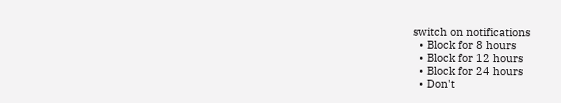switch on notifications
  • Block for 8 hours
  • Block for 12 hours
  • Block for 24 hours
  • Don't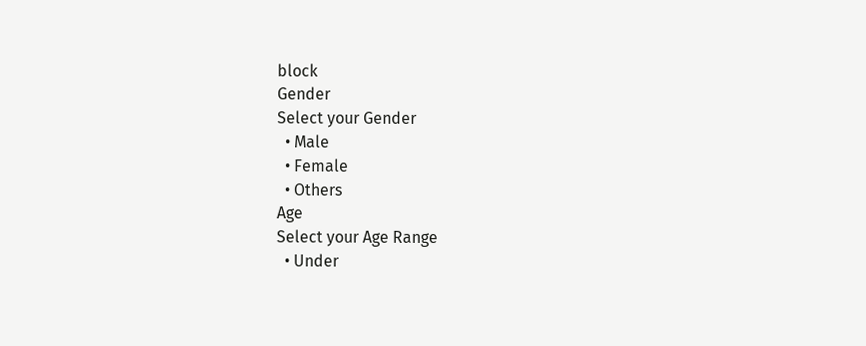block
Gender
Select your Gender
  • Male
  • Female
  • Others
Age
Select your Age Range
  • Under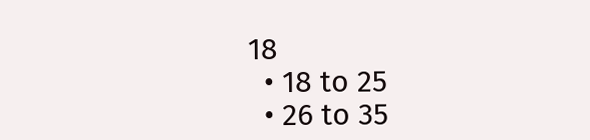18
  • 18 to 25
  • 26 to 35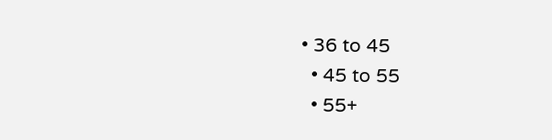• 36 to 45
  • 45 to 55
  • 55+